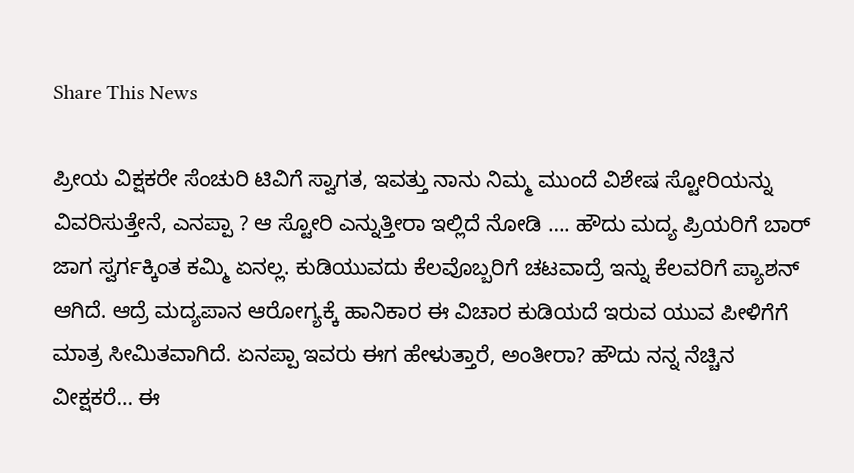Share This News

ಪ್ರೀಯ ವಿಕ್ಷಕರೇ ಸೆಂಚುರಿ ಟಿವಿಗೆ ಸ್ವಾಗತ, ಇವತ್ತು ನಾನು ನಿಮ್ಮ ಮುಂದೆ ವಿಶೇಷ ಸ್ಟೋರಿಯನ್ನು ವಿವರಿಸುತ್ತೇನೆ, ಎನಪ್ಪಾ ? ಆ ಸ್ಟೋರಿ ಎನ್ನುತ್ತೀರಾ ಇಲ್ಲಿದೆ ನೋಡಿ …. ಹೌದು ಮದ್ಯ ಪ್ರಿಯರಿಗೆ ಬಾರ್ ಜಾಗ ಸ್ವರ್ಗಕ್ಕಿಂತ ಕಮ್ಮಿ ಏನಲ್ಲ. ಕುಡಿಯುವದು ಕೆಲವೊಬ್ಬರಿಗೆ ಚಟವಾದ್ರೆ ಇನ್ನು ಕೆಲವರಿಗೆ ಪ್ಯಾಶನ್ ಆಗಿದೆ. ಆದ್ರೆ ಮದ್ಯಪಾನ ಆರೋಗ್ಯಕ್ಕೆ ಹಾನಿಕಾರ ಈ ವಿಚಾರ ಕುಡಿಯದೆ ಇರುವ ಯುವ ಪೀಳಿಗೆಗೆ ಮಾತ್ರ ಸೀಮಿತವಾಗಿದೆ. ಏನಪ್ಪಾ ಇವರು ಈಗ ಹೇಳುತ್ತಾರೆ, ಅಂತೀರಾ? ಹೌದು ನನ್ನ ನೆಚ್ಚಿನ ವೀಕ್ಷಕರೆ… ಈ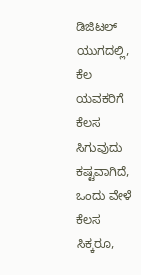ಡಿಜಿಟಲ್ ಯುಗದಲ್ಲಿ, ಕೆಲ ಯವಕರಿಗೆ ಕೆಲಸ ಸಿಗುವುದು ಕಷ್ಟವಾಗಿದೆ, ಒಂದು ವೇಳೆ ಕೆಲಸ ಸಿಕ್ಕರೂ,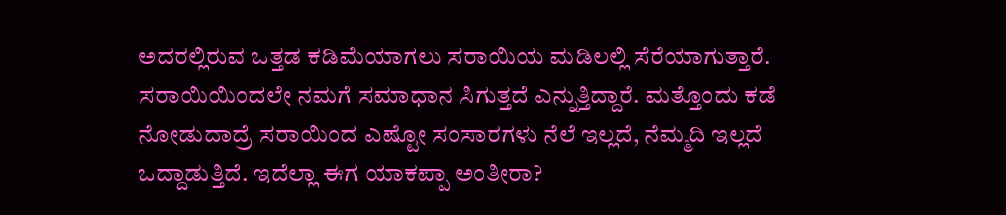ಅದರಲ್ಲಿರುವ ಒತ್ತಡ ಕಡಿಮೆಯಾಗಲು ಸರಾಯಿಯ ಮಡಿಲಲ್ಲಿ ಸೆರೆಯಾಗುತ್ತಾರೆ. ಸರಾಯಿಯಿಂದಲೇ ನಮಗೆ ಸಮಾಧಾನ ಸಿಗುತ್ತದೆ ಎನ್ನುತ್ತಿದ್ದಾರೆ. ಮತ್ತೊಂದು ಕಡೆ ನೋಡುದಾದ್ರೆ ಸರಾಯಿಂದ ಎಷ್ಟೋ ಸಂಸಾರಗಳು ನೆಲೆ ಇಲ್ಲದೆ, ನೆಮ್ಮದಿ ಇಲ್ಲದೆ ಒದ್ದಾಡುತ್ತಿದೆ. ಇದೆಲ್ಲಾ ಈಗ ಯಾಕಪ್ಪಾ ಅಂತೀರಾ?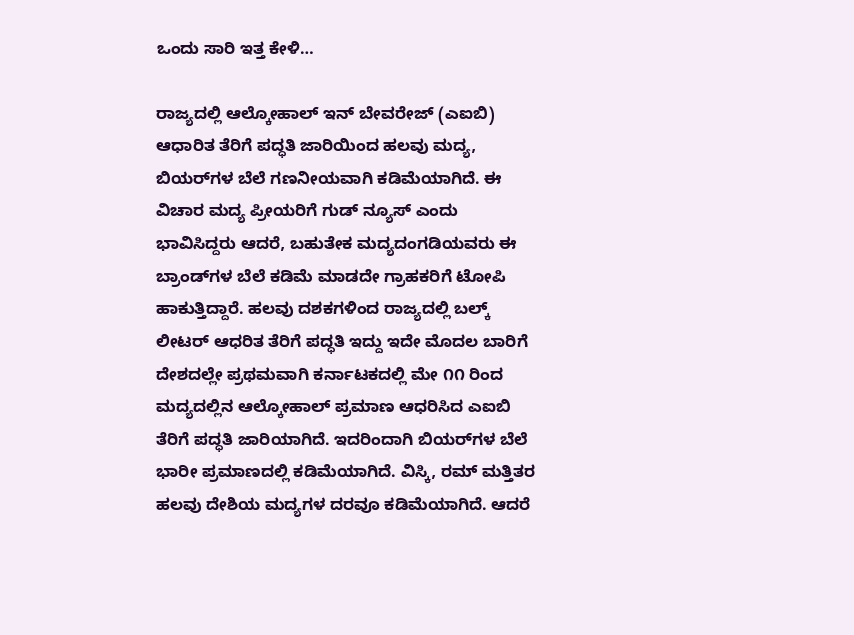ಒಂದು ಸಾರಿ ಇತ್ತ ಕೇಳಿ…

ರಾಜ್ಯದಲ್ಲಿ ಆಲ್ಕೋಹಾಲ್ ಇನ್ ಬೇವರೇಜ್ (ಎಐಬಿ) ಆಧಾರಿತ ತೆರಿಗೆ ಪದ್ಧತಿ ಜಾರಿಯಿಂದ ಹಲವು ಮದ್ಯ, ಬಿಯರ್‌ಗಳ ಬೆಲೆ ಗಣನೀಯವಾಗಿ ಕಡಿಮೆಯಾಗಿದೆ. ಈ ವಿಚಾರ ಮದ್ಯ ಪ್ರೀಯರಿಗೆ ಗುಡ್ ನ್ಯೂಸ್ ಎಂದು ಭಾವಿಸಿದ್ದರು ಆದರೆ, ಬಹುತೇಕ ಮದ್ಯದಂಗಡಿಯವರು ಈ ಬ್ರಾಂಡ್‌ಗಳ ಬೆಲೆ ಕಡಿಮೆ ಮಾಡದೇ ಗ್ರಾಹಕರಿಗೆ ಟೋಪಿ ಹಾಕುತ್ತಿದ್ದಾರೆ. ಹಲವು ದಶಕಗಳಿಂದ ರಾಜ್ಯದಲ್ಲಿ ಬಲ್ಕ್ ಲೀಟರ್ ಆಧರಿತ ತೆರಿಗೆ ಪದ್ಧತಿ ಇದ್ದು ಇದೇ ಮೊದಲ ಬಾರಿಗೆ ದೇಶದಲ್ಲೇ ಪ್ರಥಮವಾಗಿ ಕರ್ನಾಟಕದಲ್ಲಿ ಮೇ ೧೧ ರಿಂದ ಮದ್ಯದಲ್ಲಿನ ಆಲ್ಕೋಹಾಲ್ ಪ್ರಮಾಣ ಆಧರಿಸಿದ ಎಐಬಿ ತೆರಿಗೆ ಪದ್ಧತಿ ಜಾರಿಯಾಗಿದೆ. ಇದರಿಂದಾಗಿ ಬಿಯರ್‌ಗಳ ಬೆಲೆ ಭಾರೀ ಪ್ರಮಾಣದಲ್ಲಿ ಕಡಿಮೆಯಾಗಿದೆ. ವಿಸ್ಕಿ, ರಮ್ ಮತ್ತಿತರ ಹಲವು ದೇಶಿಯ ಮದ್ಯಗಳ ದರವೂ ಕಡಿಮೆಯಾಗಿದೆ. ಆದರೆ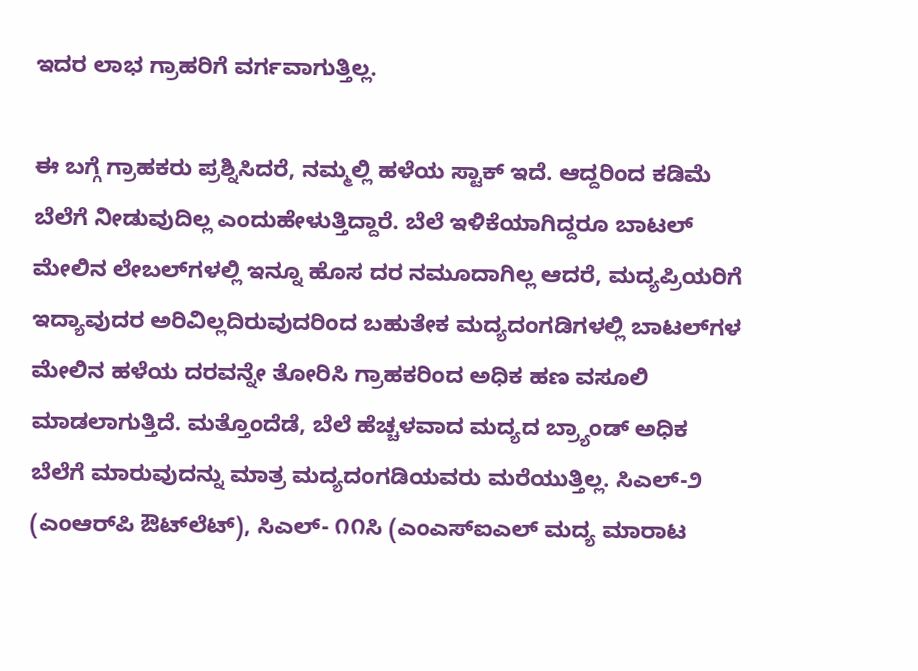ಇದರ ಲಾಭ ಗ್ರಾಹರಿಗೆ ವರ್ಗವಾಗುತ್ತಿಲ್ಲ.

ಈ ಬಗ್ಗೆ ಗ್ರಾಹಕರು ಪ್ರಶ್ನಿಸಿದರೆ, ನಮ್ಮಲ್ಲಿ ಹಳೆಯ ಸ್ಟಾಕ್ ಇದೆ. ಆದ್ದರಿಂದ ಕಡಿಮೆ ಬೆಲೆಗೆ ನೀಡುವುದಿಲ್ಲ ಎಂದುಹೇಳುತ್ತಿದ್ದಾರೆ. ಬೆಲೆ ಇಳಿಕೆಯಾಗಿದ್ದರೂ ಬಾಟಲ್ ಮೇಲಿನ ಲೇಬಲ್‌ಗಳಲ್ಲಿ ಇನ್ನೂ ಹೊಸ ದರ ನಮೂದಾಗಿಲ್ಲ ಆದರೆ, ಮದ್ಯಪ್ರಿಯರಿಗೆ ಇದ್ಯಾವುದರ ಅರಿವಿಲ್ಲದಿರುವುದರಿಂದ ಬಹುತೇಕ ಮದ್ಯದಂಗಡಿಗಳಲ್ಲಿ ಬಾಟಲ್‌ಗಳ ಮೇಲಿನ ಹಳೆಯ ದರವನ್ನೇ ತೋರಿಸಿ ಗ್ರಾಹಕರಿಂದ ಅಧಿಕ ಹಣ ವಸೂಲಿ ಮಾಡಲಾಗುತ್ತಿದೆ. ಮತ್ತೊಂದೆಡೆ, ಬೆಲೆ ಹೆಚ್ಚಳವಾದ ಮದ್ಯದ ಬ್ರ‍್ಯಾಂಡ್ ಅಧಿಕ ಬೆಲೆಗೆ ಮಾರುವುದನ್ನು ಮಾತ್ರ ಮದ್ಯದಂಗಡಿಯವರು ಮರೆಯುತ್ತಿಲ್ಲ. ಸಿಎಲ್-೨ (ಎಂಆರ್‌ಪಿ ಔಟ್‌ಲೆಟ್), ಸಿಎಲ್- ೧೧ಸಿ (ಎಂಎಸ್‌ಐಎಲ್ ಮದ್ಯ ಮಾರಾಟ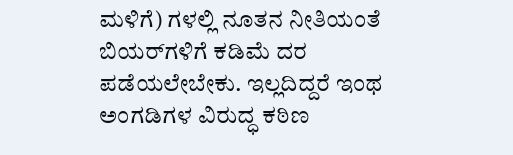ಮಳಿಗೆ) ಗಳಲ್ಲಿ ನೂತನ ನೀತಿಯಂತೆ ಬಿಯರ್‌ಗಳಿಗೆ ಕಡಿಮೆ ದರ ಪಡೆಯಲೇಬೇಕು. ಇಲ್ಲದಿದ್ದರೆ ಇಂಥ ಅಂಗಡಿಗಳ ವಿರುದ್ಧ ಕಠಿಣ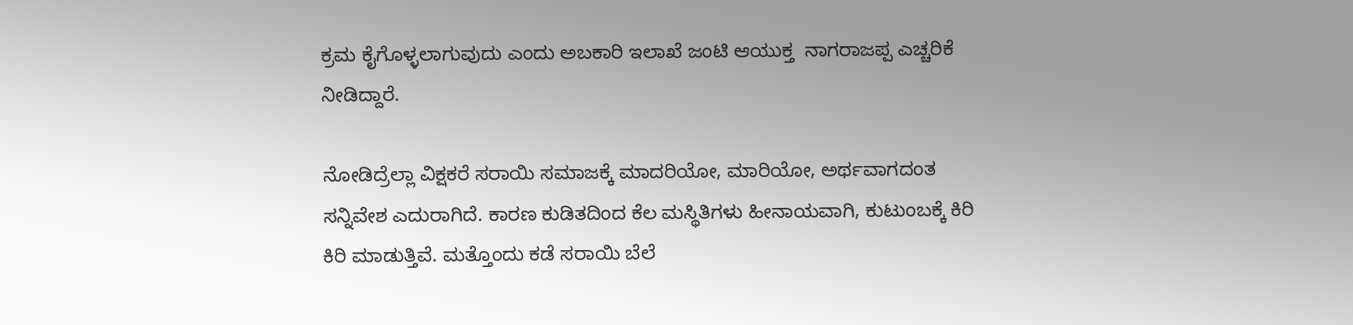ಕ್ರಮ ಕೈಗೊಳ್ಳಲಾಗುವುದು ಎಂದು ಅಬಕಾರಿ ಇಲಾಖೆ ಜಂಟಿ ಆಯುಕ್ತ  ನಾಗರಾಜಪ್ಪ ಎಚ್ಚರಿಕೆ ನೀಡಿದ್ದಾರೆ.

ನೋಡಿದ್ರೆಲ್ಲಾ ವಿಕ್ಷಕರೆ ಸರಾಯಿ ಸಮಾಜಕ್ಕೆ ಮಾದರಿಯೋ, ಮಾರಿಯೋ, ಅರ್ಥವಾಗದಂತ ಸನ್ನಿವೇಶ ಎದುರಾಗಿದೆ. ಕಾರಣ ಕುಡಿತದಿಂದ ಕೆಲ ಮಸ್ಥಿತಿಗಳು ಹೀನಾಯವಾಗಿ, ಕುಟುಂಬಕ್ಕೆ ಕಿರಿ ಕಿರಿ ಮಾಡುತ್ತಿವೆ. ಮತ್ತೊಂದು ಕಡೆ ಸರಾಯಿ ಬೆಲೆ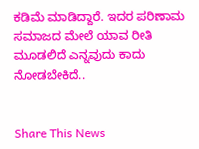ಕಡಿಮೆ ಮಾಡಿದ್ದಾರೆ. ಇದರ ಪರಿಣಾಮ ಸಮಾಜದ ಮೇಲೆ ಯಾವ ರೀತಿ ಮೂಡಲಿದೆ ಎನ್ನವುದು ಕಾದು ನೋಡಬೇಕಿದೆ..


Share This News